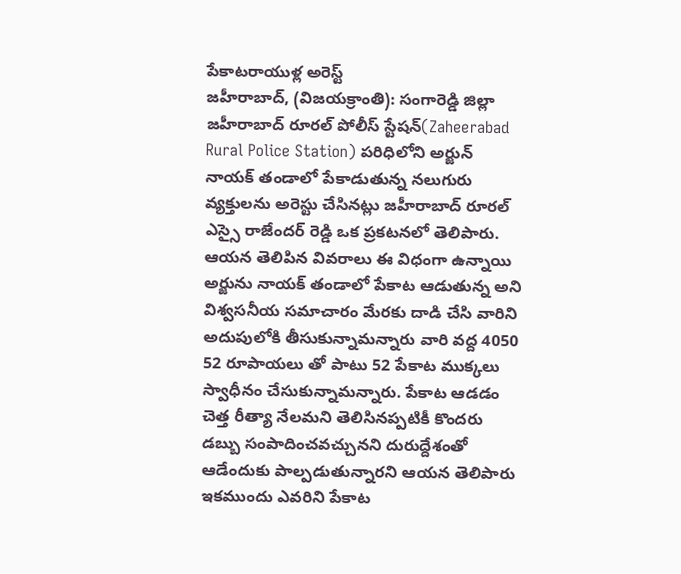పేకాటరాయుళ్ల అరెస్ట్
జహీరాబాద్, (విజయక్రాంతి): సంగారెడ్డి జిల్లా జహీరాబాద్ రూరల్ పోలీస్ స్టేషన్(Zaheerabad Rural Police Station) పరిధిలోని అర్జున్ నాయక్ తండాలో పేకాడుతున్న నలుగురు వ్యక్తులను అరెస్టు చేసినట్లు జహీరాబాద్ రూరల్ ఎస్సై రాజేందర్ రెడ్డి ఒక ప్రకటనలో తెలిపారు. ఆయన తెలిపిన వివరాలు ఈ విధంగా ఉన్నాయి అర్జును నాయక్ తండాలో పేకాట ఆడుతున్న అని విశ్వసనీయ సమాచారం మేరకు దాడి చేసి వారిని అదుపులోకి తీసుకున్నామన్నారు వారి వద్ద 4050 52 రూపాయలు తో పాటు 52 పేకాట ముక్కలు స్వాధీనం చేసుకున్నామన్నారు. పేకాట ఆడడం చెత్త రీత్యా నేలమని తెలిసినప్పటికీ కొందరు డబ్బు సంపాదించవచ్చునని దురుద్దేశంతో ఆడేందుకు పాల్పడుతున్నారని ఆయన తెలిపారు ఇకముందు ఎవరిని పేకాట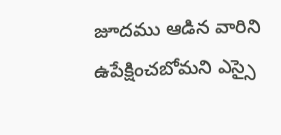జూదము ఆడిన వారిని ఉపేక్షించబోమని ఎస్సై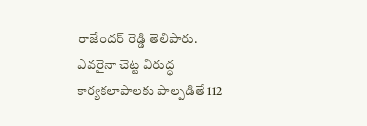రాజేందర్ రెడ్డి తెలిపారు. ఎవరైనా చెట్ట విరుద్ధ కార్యకలాపాలకు పాల్పడితే 112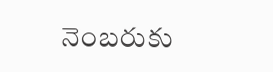నెంబరుకు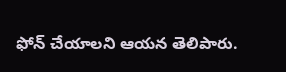ఫోన్ చేయాలని ఆయన తెలిపారు.